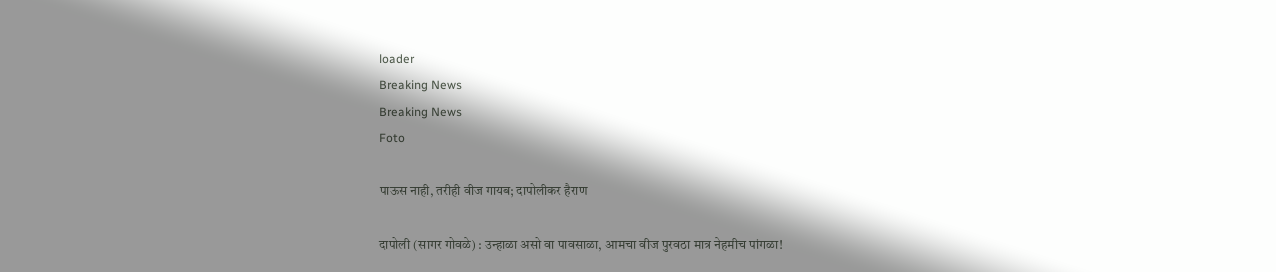loader
Breaking News
Breaking News
Foto

पाऊस नाही, तरीही वीज गायब; दापोलीकर हैराण

दापोली (सागर गोवळे) : उन्हाळा असो वा पावसाळा, आमचा वीज पुरवठा मात्र नेहमीच पांगळा!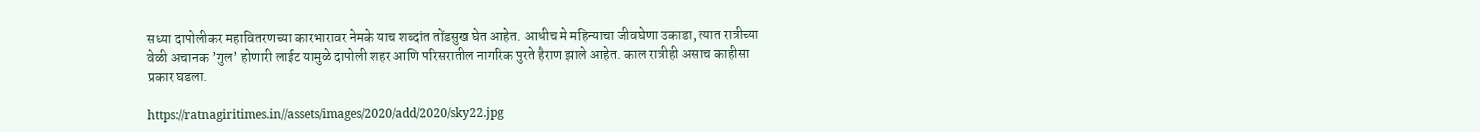सध्या दापोलीकर महावितरणच्या कारभारावर नेमके याच शब्दांत तोंडसुख घेत आहेत. आधीच मे महिन्याचा जीवघेणा उकाडा, त्यात रात्रीच्या वेळी अचानक ’गुल’ होणारी लाईट यामुळे दापोली शहर आणि परिसरातील नागरिक पुरते हैराण झाले आहेत. काल रात्रीही असाच काहीसा प्रकार घडला.

https://ratnagiritimes.in//assets/images/2020/add/2020/sky22.jpg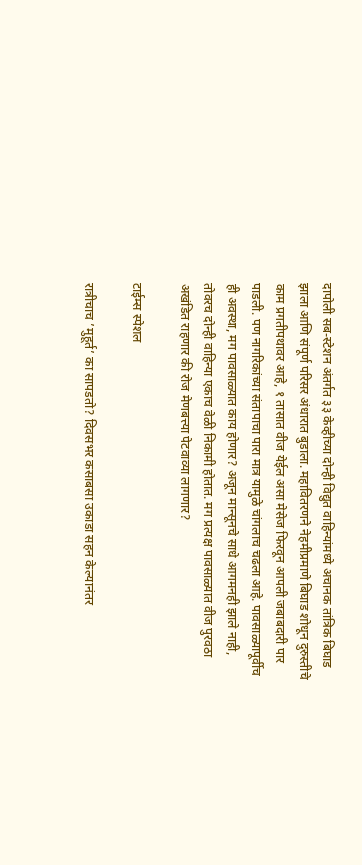दापोली सब-स्टेशन अंतर्गत ३३ केव्हीच्या दोन्ही विद्युत वाहिन्यांमध्ये अचानक तांत्रिक बिघाड झाला आणि संपूर्ण परिसर अंधारात बुडाला. महावितरणने नेहमीप्रमाणे बिघाड शोधून दुरुस्तीचे काम प्रगतीपथावर आहे, १ तासात वीज येईल असा मेसेज फिरवून आपली जबाबदारी पार पाडली. पण नागरिकांच्या संतापाचा पारा मात्र यामुळे चांगलाच चढला आहे. पावसाळ्यापूर्वीच ही अवस्था, मग पावसाळ्यात काय होणार? अजून मान्सूनचे साधे आगमनही झाले नाही, तोवरच दोन्ही वाहिन्या एकाच वेळी निकामी होतात. मग प्रत्यक्ष पावसाळ्यात वीज पुरवठा अखंडित राहणार की रोज मेणबत्त्या पेटवाव्या लागणार?

टाईम्स स्पेशल

रात्रीचाच ’मुहूर्त’ का सापडतो? दिवसभर कसाबसा उकाडा सहन केल्यानंतर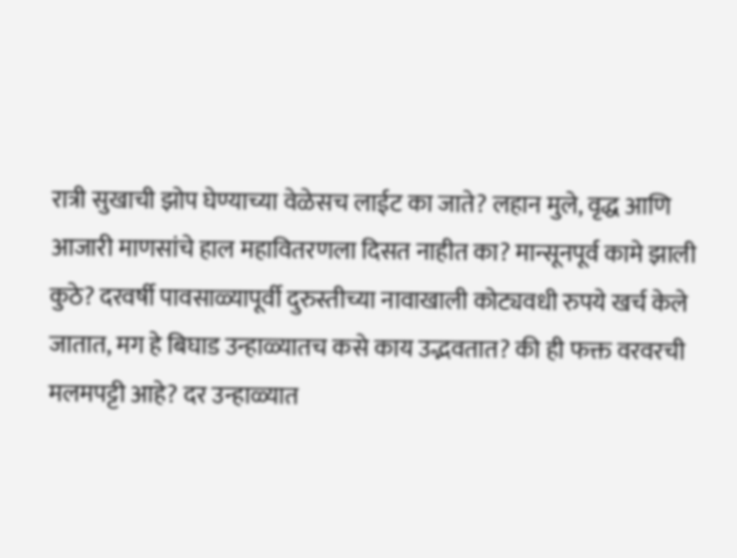रात्री सुखाची झोप घेण्याच्या वेळेसच लाईट का जाते? लहान मुले, वृद्ध आणि आजारी माणसांचे हाल महावितरणला दिसत नाहीत का? मान्सूनपूर्व कामे झाली कुठे? दरवर्षी पावसाळ्यापूर्वी दुरुस्तीच्या नावाखाली कोट्यवधी रुपये खर्च केले जातात, मग हे बिघाड उन्हाळ्यातच कसे काय उद्भवतात? की ही फक्त वरवरची मलमपट्टी आहे? दर उन्हाळ्यात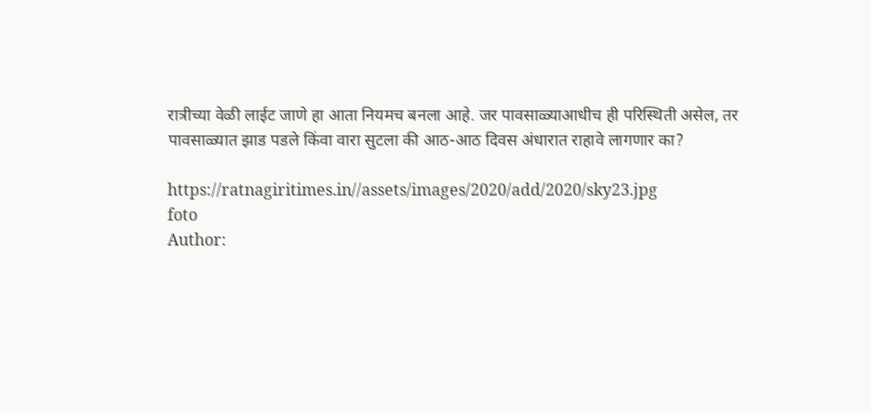रात्रीच्या वेळी लाईट जाणे हा आता नियमच बनला आहे. जर पावसाळ्याआधीच ही परिस्थिती असेल, तर पावसाळ्यात झाड पडले किंवा वारा सुटला की आठ-आठ दिवस अंधारात राहावे लागणार का?

https://ratnagiritimes.in//assets/images/2020/add/2020/sky23.jpg
foto
Author: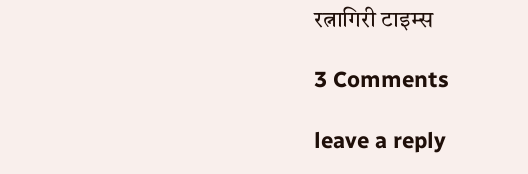रत्नागिरी टाइम्स

3 Comments

leave a reply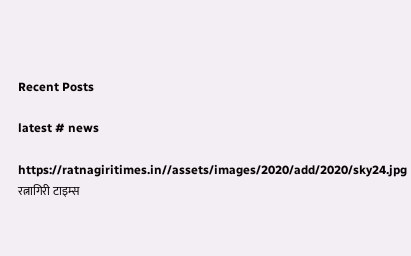Recent Posts

latest # news

https://ratnagiritimes.in//assets/images/2020/add/2020/sky24.jpg
रत्नागिरी टाइम्स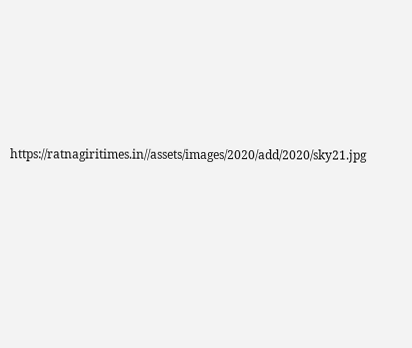https://ratnagiritimes.in//assets/images/2020/add/2020/sky21.jpg